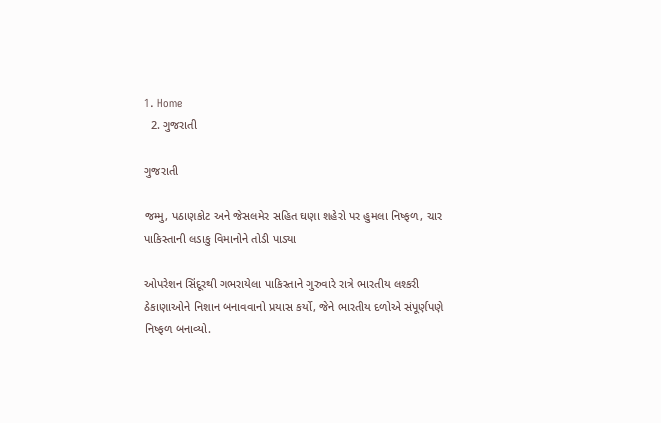1. Home
  2. ગુજરાતી

ગુજરાતી

જમ્મુ, પઠાણકોટ અને જેસલમેર સહિત ઘણા શહેરો પર હુમલા નિષ્ફળ, ચાર પાકિસ્તાની લડાકુ વિમાનોને તોડી પાડ્યા

ઓપરેશન સિંદૂરથી ગભરાયેલા પાકિસ્તાને ગુરુવારે રાત્રે ભારતીય લશ્કરી ઠેકાણાઓને નિશાન બનાવવાનો પ્રયાસ કર્યો, જેને ભારતીય દળોએ સંપૂર્ણપણે નિષ્ફળ બનાવ્યો.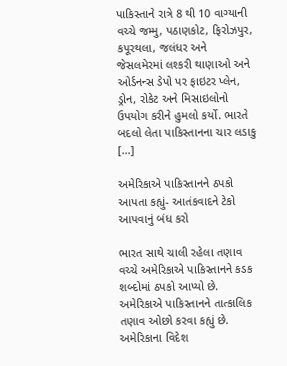પાકિસ્તાને રાત્રે 8 થી 10 વાગ્યાની વચ્ચે જમ્મુ, પઠાણકોટ, ફિરોઝપુર, કપૂરથલા, જલંધર અને જેસલમેરમાં લશ્કરી થાણાઓ અને ઓર્ડનન્સ ડેપો પર ફાઇટર પ્લેન, ડ્રોન, રોકેટ અને મિસાઇલોનો ઉપયોગ કરીને હુમલો કર્યો. ભારતે બદલો લેતા પાકિસ્તાનના ચાર લડાકુ […]

અમેરિકાએ પાકિસ્તાનને ઠપકો આપતા કહ્યું- આતંકવાદને ટેકો આપવાનું બંધ કરો

ભારત સાથે ચાલી રહેલા તણાવ વચ્ચે અમેરિકાએ પાકિસ્તાનને કડક શબ્દોમાં ઠપકો આપ્યો છે. અમેરિકાએ પાકિસ્તાનને તાત્કાલિક તણાવ ઓછો કરવા કહ્યું છે. અમેરિકાના વિદેશ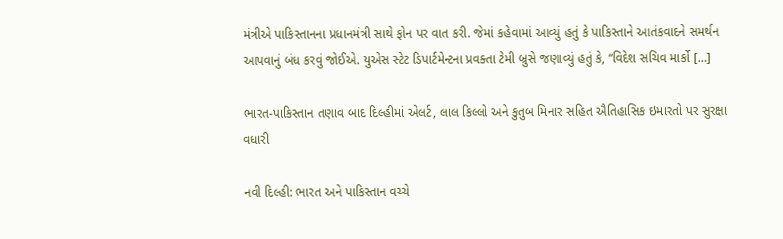મંત્રીએ પાકિસ્તાનના પ્રધાનમંત્રી સાથે ફોન પર વાત કરી. જેમાં કહેવામાં આવ્યું હતું કે પાકિસ્તાને આતંકવાદને સમર્થન આપવાનું બંધ કરવું જોઈએ. યુએસ સ્ટેટ ડિપાર્ટમેન્ટના પ્રવક્તા ટેમી બ્રુસે જણાવ્યું હતું કે, “વિદેશ સચિવ માર્કો […]

ભારત-પાકિસ્તાન તણાવ બાદ દિલ્હીમાં એલર્ટ, લાલ કિલ્લો અને કુતુબ મિનાર સહિત ઐતિહાસિક ઇમારતો પર સુરક્ષા વધારી

નવી દિલ્હી: ભારત અને પાકિસ્તાન વચ્ચે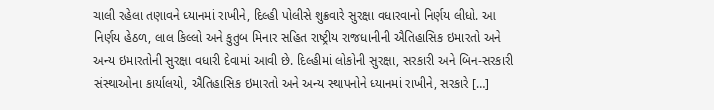ચાલી રહેલા તણાવને ધ્યાનમાં રાખીને, દિલ્હી પોલીસે શુક્રવારે સુરક્ષા વધારવાનો નિર્ણય લીધો. આ નિર્ણય હેઠળ, લાલ કિલ્લો અને કુતુબ મિનાર સહિત રાષ્ટ્રીય રાજધાનીની ઐતિહાસિક ઇમારતો અને અન્ય ઇમારતોની સુરક્ષા વધારી દેવામાં આવી છે. દિલ્હીમાં લોકોની સુરક્ષા, સરકારી અને બિન-સરકારી સંસ્થાઓના કાર્યાલયો, ઐતિહાસિક ઇમારતો અને અન્ય સ્થાપનોને ધ્યાનમાં રાખીને, સરકારે […]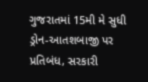ગુજરાતમાં 15મી મે સુધી ડ્રોન-આતશબાજી પર પ્રતિબંધ, સરકારી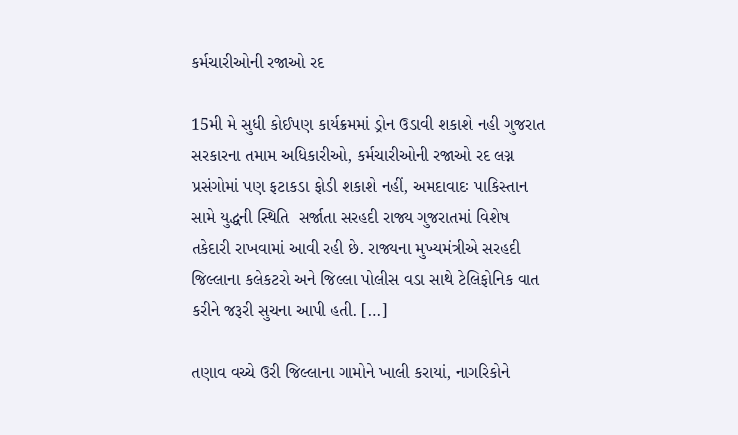કર્મચારીઓની રજાઓ રદ

15મી મે સુધી કોઈપણ કાર્યક્રમમાં ડ્રોન ઉડાવી શકાશે નહી ગુજરાત સરકારના તમામ અધિકારીઓ, કર્મચારીઓની રજાઓ રદ લગ્ન પ્રસંગોમાં પણ ફટાકડા ફોડી શકાશે નહીં, અમદાવાદઃ પાકિસ્તાન સામે યુદ્ધની સ્થિતિ  સર્જાતા સરહદી રાજ્ય ગુજરાતમાં વિશેષ તકેદારી રાખવામાં આવી રહી છે. રાજ્યના મુખ્યમંત્રીએ સરહદી જિલ્લાના કલેકટરો અને જિલ્લા પોલીસ વડા સાથે ટેલિફોનિક વાત કરીને જરૂરી સુચના આપી હતી. […]

તણાવ વચ્ચે ઉરી જિલ્લાના ગામોને ખાલી કરાયાં, નાગરિકોને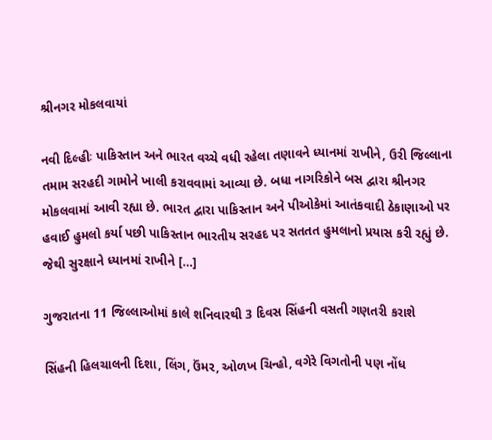શ્રીનગર મોકલવાયાં

નવી દિલ્હીઃ પાકિસ્તાન અને ભારત વચ્ચે વધી રહેલા તણાવને ધ્યાનમાં રાખીને, ઉરી જિલ્લાના તમામ સરહદી ગામોને ખાલી કરાવવામાં આવ્યા છે. બધા નાગરિકોને બસ દ્વારા શ્રીનગર મોકલવામાં આવી રહ્યા છે. ભારત દ્વારા પાકિસ્તાન અને પીઓકેમાં આતંકવાદી ઠેકાણાઓ પર હવાઈ હુમલો કર્યા પછી પાકિસ્તાન ભારતીય સરહદ પર સતતત હુમલાનો પ્રયાસ કરી રહ્યું છે. જેથી સુરક્ષાને ધ્યાનમાં રાખીને […]

ગુજરાતના 11 જિલ્લાઓમાં કાલે શનિવારથી 3 દિવસ સિંહની વસતી ગણતરી કરાશે

સિંહની હિલચાલની દિશા, લિંગ, ઉંમર, ઓળખ ચિન્હો, વગેરે વિગતોની પણ નોંધ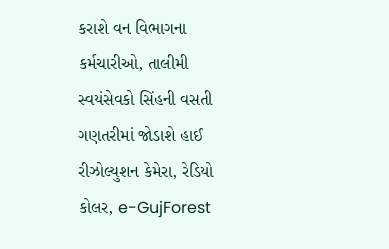કરાશે વન વિભાગના કર્મચારીઓ, તાલીમી સ્વયંસેવકો સિંહની વસતી ગણતરીમાં જોડાશે હાઈ રીઝોલ્યુશન કેમેરા, રેડિયો કોલર, e-GujForest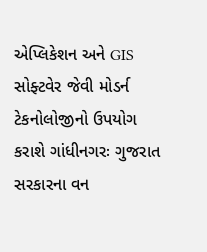એપ્લિકેશન અને GIS સોફ્ટવેર જેવી મોડર્ન ટેકનોલોજીનો ઉપયોગ કરાશે ગાંધીનગરઃ ગુજરાત સરકારના વન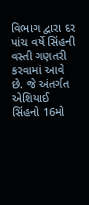વિભાગ દ્વારા દર પાંચ વર્ષે સિંહની વસ્તી ગણતરી કરવામાં આવે છે. જે અંતર્ગત એશિયાઈ સિંહનો 16મો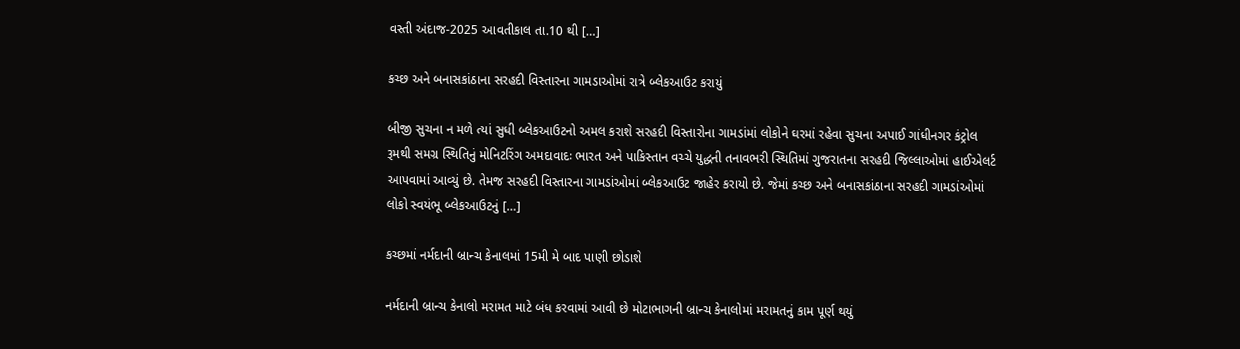વસ્તી અંદાજ-2025 આવતીકાલ તા.10 થી […]

કચ્છ અને બનાસકાંઠાના સરહદી વિસ્તારના ગામડાઓમાં રાત્રે બ્લેકઆઉટ કરાયું

બીજી સુચના ન મળે ત્યાં સુધી બ્લેકઆઉટનો અમલ કરાશે સરહદી વિસ્તારોના ગામડાંમાં લોકોને ઘરમાં રહેવા સુચના અપાઈ ગાંધીનગર કંટ્રોલ રૂમથી સમગ્ર સ્થિતિનું મોનિટરિંગ અમદાવાદઃ ભારત અને પાકિસ્તાન વચ્ચે યુદ્ધની તનાવભરી સ્થિતિમાં ગુજરાતના સરહદી જિલ્લાઓમાં હાઈએલર્ટ આપવામાં આવ્યું છે. તેમજ સરહદી વિસ્તારના ગામડાંઓમાં બ્લેકઆઉટ જાહેર કરાયો છે. જેમાં કચ્છ અને બનાસકાંઠાના સરહદી ગામડાંઓમાં લોકો સ્વયંભૂ બ્લેકઆઉટનું […]

કચ્છમાં નર્મદાની બ્રાન્ચ કેનાલમાં 15મી મે બાદ પાણી છોડાશે

નર્મદાની બ્રાન્ચ કેનાલો મરામત માટે બંધ કરવામાં આવી છે મોટાભાગની બ્રાન્ચ કેનાલોમાં મરામતનું કામ પૂર્ણ થયું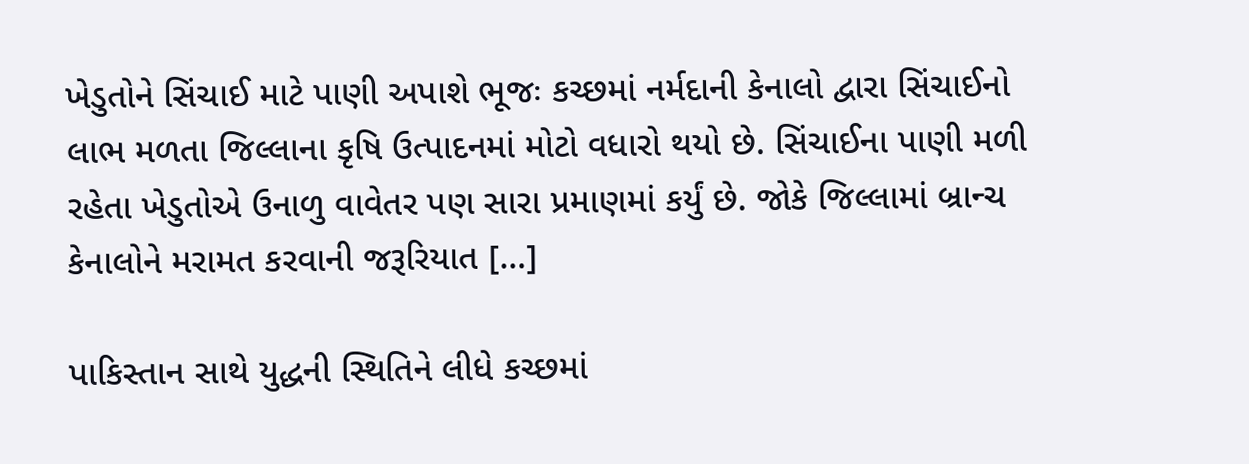ખેડુતોને સિંચાઈ માટે પાણી અપાશે ભૂજઃ કચ્છમાં નર્મદાની કેનાલો દ્વારા સિંચાઈનો લાભ મળતા જિલ્લાના કૃષિ ઉત્પાદનમાં મોટો વધારો થયો છે. સિંચાઈના પાણી મળી રહેતા ખેડુતોએ ઉનાળુ વાવેતર પણ સારા પ્રમાણમાં કર્યું છે. જોકે જિલ્લામાં બ્રાન્ચ કેનાલોને મરામત કરવાની જરૂરિયાત […]

પાકિસ્તાન સાથે યુદ્ધની સ્થિતિને લીધે કચ્છમાં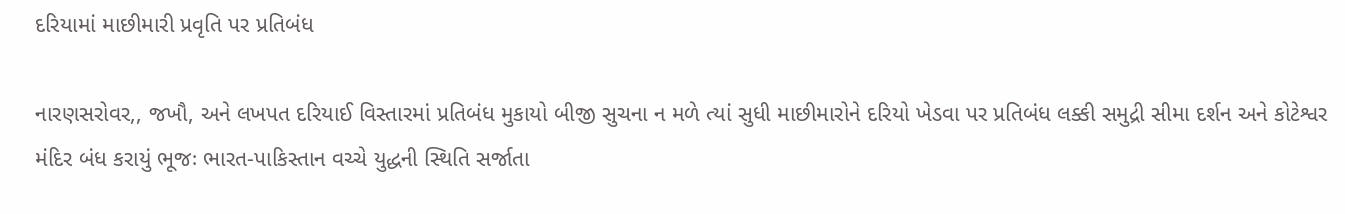દરિયામાં માછીમારી પ્રવૃતિ પર પ્રતિબંધ

નારણસરોવર,, જખૌ, અને લખપત દરિયાઈ વિસ્તારમાં પ્રતિબંધ મુકાયો બીજી સુચના ન મળે ત્યાં સુધી માછીમારોને દરિયો ખેડવા પર પ્રતિબંધ લક્કી સમુદ્રી સીમા દર્શન અને કોટેશ્વર મંદિર બંધ કરાયું ભૂજઃ ભારત-પાકિસ્તાન વચ્ચે યુદ્ધની સ્થિતિ સર્જાતા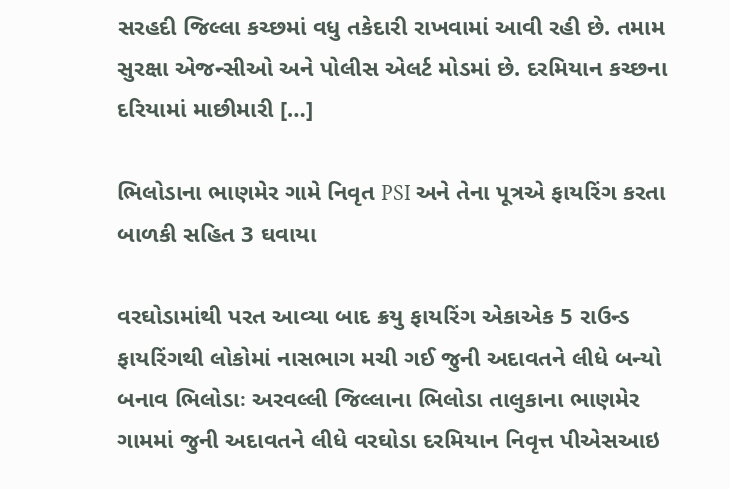સરહદી જિલ્લા કચ્છમાં વધુ તકેદારી રાખવામાં આવી રહી છે. તમામ સુરક્ષા એજન્સીઓ અને પોલીસ એલર્ટ મોડમાં છે. દરમિયાન કચ્છના દરિયામાં માછીમારી […]

ભિલોડાના ભાણમેર ગામે નિવૃત PSI અને તેના પૂત્રએ ફાયરિંગ કરતા બાળકી સહિત 3 ઘવાયા

વરઘોડામાંથી પરત આવ્યા બાદ ક્રયુ ફાયરિંગ એકાએક 5 રાઉન્ડ ફાયરિંગથી લોકોમાં નાસભાગ મચી ગઈ જુની અદાવતને લીધે બન્યો બનાવ ભિલોડાઃ અરવલ્લી જિલ્લાના ભિલોડા તાલુકાના ભાણમેર ગામમાં જુની અદાવતને લીધે વરઘોડા દરમિયાન નિવૃત્ત પીએસઆઇ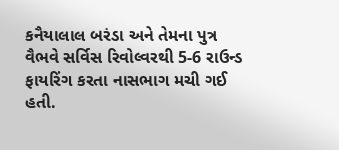કનૈયાલાલ બરંડા અને તેમના પુત્ર વૈભવે સર્વિસ રિવોલ્વરથી 5-6 રાઉન્ડ ફાયરિંગ કરતા નાસભાગ મચી ગઈ હતી.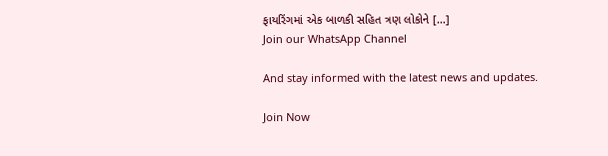ફાયરિંગમાં એક બાળકી સહિત ત્રણ લોકોને […]
Join our WhatsApp Channel

And stay informed with the latest news and updates.

Join Now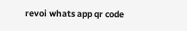revoi whats app qr code